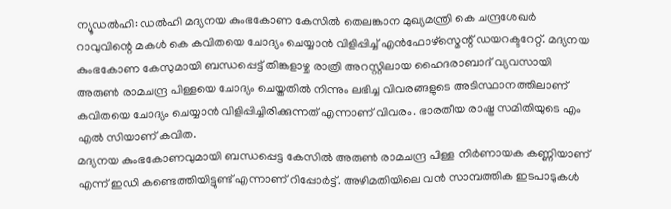ന്യൂഡൽഹി: ഡൽഹി മദ്യനയ കുംഭകോണ കേസിൽ തെലങ്കാന മുഖ്യമന്ത്രി കെ ചന്ദ്രശേഖർ റാവുവിന്റെ മകൾ കെ കവിതയെ ചോദ്യം ചെയ്യാൻ വിളിപ്പിച്ച് എൻഫോഴ്സ്മെന്റ് ഡയറക്ടറേറ്റ്. മദ്യനയ കുംഭകോണ കേസുമായി ബന്ധപ്പെട്ട് തിങ്കളാഴ്ച രാത്രി അറസ്റ്റിലായ ഹൈദരാബാദ് വ്യവസായി അരുൺ രാമചന്ദ്ര പിള്ളയെ ചോദ്യം ചെയ്തതിൽ നിന്നും ലഭിച്ച വിവരങ്ങളുടെ അടിസ്ഥാനത്തിലാണ് കവിതയെ ചോദ്യം ചെയ്യാൻ വിളിപ്പിച്ചിരിക്കുന്നത് എന്നാണ് വിവരം. ഭാരതീയ രാഷ്ട്ര സമിതിയുടെ എം എൽ സിയാണ് കവിത.
മദ്യനയ കുംഭകോണവുമായി ബന്ധപ്പെട്ട കേസിൽ അരുൺ രാമചന്ദ്ര പിള്ള നിർണായക കണ്ണിയാണ് എന്ന് ഇഡി കണ്ടെത്തിയിട്ടുണ്ട് എന്നാണ് റിപ്പോർട്ട്. അഴിമതിയിലെ വൻ സാമ്പത്തിക ഇടപാടുകൾ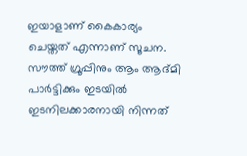ഇയാളാണ് കൈകാര്യം ചെയ്തത് എന്നാണ് സൂചന. സൗത്ത് ഗ്രൂപ്പിനും ആം ആദ്മി പാർട്ടിക്കും ഇടയിൽ ഇടനിലക്കാരനായി നിന്നത്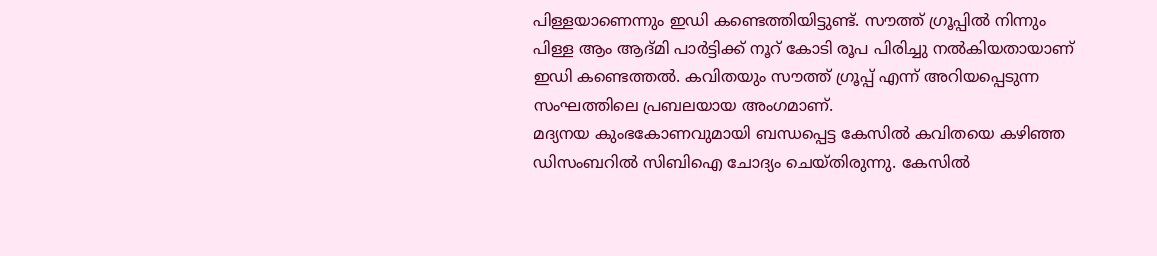പിള്ളയാണെന്നും ഇഡി കണ്ടെത്തിയിട്ടുണ്ട്. സൗത്ത് ഗ്രൂപ്പിൽ നിന്നും പിള്ള ആം ആദ്മി പാർട്ടിക്ക് നൂറ് കോടി രൂപ പിരിച്ചു നൽകിയതായാണ് ഇഡി കണ്ടെത്തൽ. കവിതയും സൗത്ത് ഗ്രൂപ്പ് എന്ന് അറിയപ്പെടുന്ന സംഘത്തിലെ പ്രബലയായ അംഗമാണ്.
മദ്യനയ കുംഭകോണവുമായി ബന്ധപ്പെട്ട കേസിൽ കവിതയെ കഴിഞ്ഞ ഡിസംബറിൽ സിബിഐ ചോദ്യം ചെയ്തിരുന്നു. കേസിൽ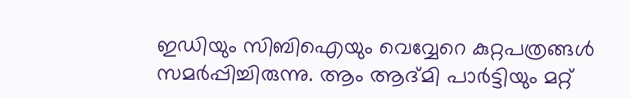ഇഡിയും സിബിഐയും വെവ്വേറെ കുറ്റപത്രങ്ങൾ സമർപ്പിച്ചിരുന്നു. ആം ആദ്മി പാർട്ടിയും മറ്റ്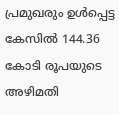പ്രമുഖരും ഉൾപ്പെട്ട കേസിൽ 144.36 കോടി രൂപയുടെ അഴിമതി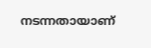നടന്നതായാണ്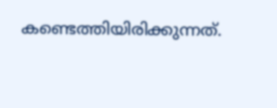കണ്ടെത്തിയിരിക്കുന്നത്.